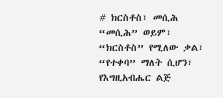# ክርስቶስ፣ መሲሕ “መሲሕ” ወይም፣ “ክርስቶስ” የሚለው ቃል፣ “የተቀባ” ማለት ሲሆን፣ የእግዚአብሔር ልጅ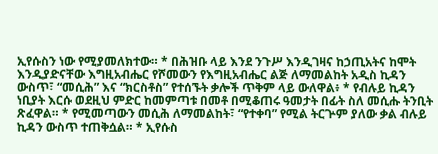ኢየሱስን ነው የሚያመለክተው። * በሕዝቡ ላይ እንደ ንጉሥ እንዲገዛና ከኃጢአትና ከሞት እንዲያድናቸው እግዚአብሔር የሾመውን የእግዚአብሔር ልጅ ለማመልከት አዲስ ኪዳን ውስጥ፣ “መሲሕ” እና “ክርስቶስ” የተሰኙት ቃሎች ጥቅም ላይ ውለዋል፥ * የብሉይ ኪዳን ነቢያት እርሱ ወደዚህ ምድር ከመምጣቱ በመቶ በሚቆጠሩ ዓመታት በፊት ስለ መሲሑ ትንቢት ጽፈዋል። * የሚመጣውን መሲሕ ለማመልከት፣ “የተቀባ” የሚል ትርጕም ያለው ቃል ብሉይ ኪዳን ውስጥ ተጠቅሷል። * ኢየሱስ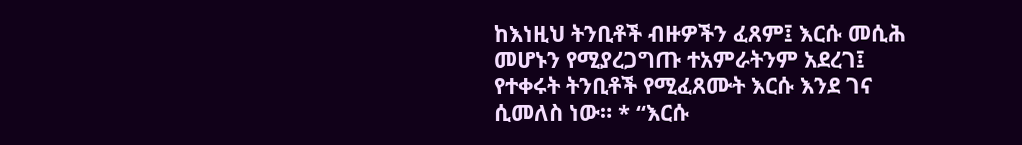ከእነዚህ ትንቢቶች ብዙዎችን ፈጸም፤ እርሱ መሲሕ መሆኑን የሚያረጋግጡ ተአምራትንም አደረገ፤ የተቀሩት ትንቢቶች የሚፈጸሙት እርሱ እንደ ገና ሲመለስ ነው። * “እርሱ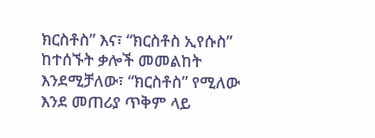ክርስቶስ” እና፣ “ክርስቶስ ኢየሱስ” ከተሰኙት ቃሎች መመልከት እንደሚቻለው፣ “ክርስቶስ” የሚለው እንደ መጠሪያ ጥቅም ላይ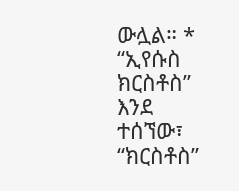ውሏል። * “ኢየሱስ ክርስቶስ” እንደ ተሰኘው፣ “ክርስቶስ”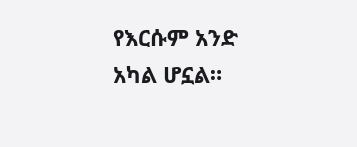የእርሱም አንድ አካል ሆኗል።